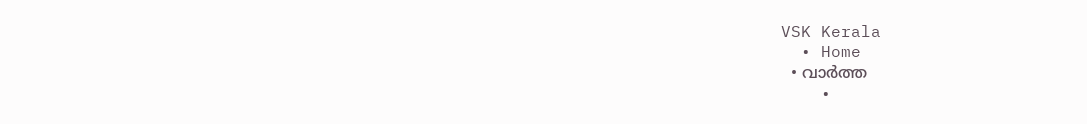VSK Kerala
  • Home
  • വാര്‍ത്ത
    •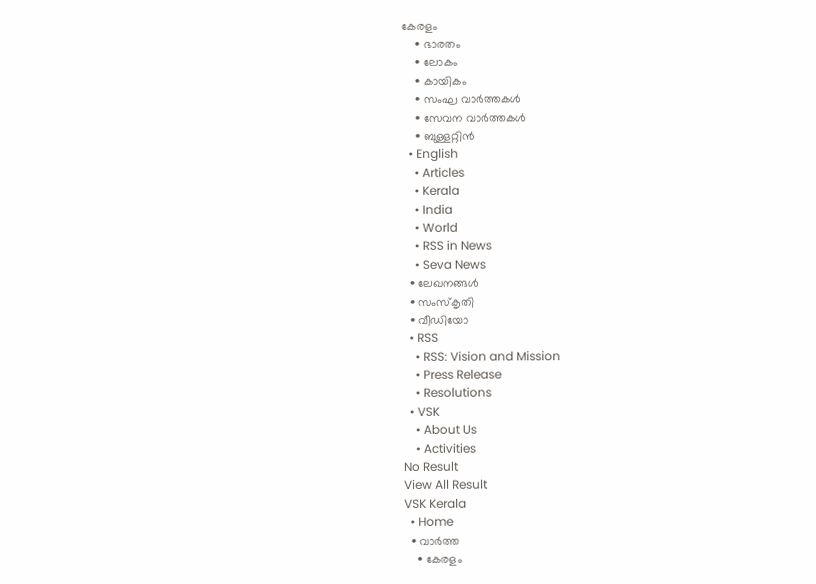കേരളം
    • ഭാരതം
    • ലോകം
    • കായികം
    • സംഘ വാര്‍ത്തകള്‍
    • സേവന വാര്‍ത്തകള്‍
    • ബുള്ളറ്റിൻ
  • English
    • Articles
    • Kerala
    • India
    • World
    • RSS in News
    • Seva News
  • ലേഖനങ്ങള്‍
  • സംസ്കൃതി
  • വീഡിയോ
  • RSS
    • RSS: Vision and Mission
    • Press Release
    • Resolutions
  • VSK
    • About Us
    • Activities
No Result
View All Result
VSK Kerala
  • Home
  • വാര്‍ത്ത
    • കേരളം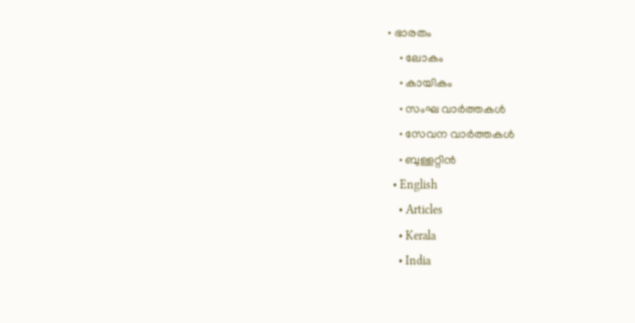• ഭാരതം
    • ലോകം
    • കായികം
    • സംഘ വാര്‍ത്തകള്‍
    • സേവന വാര്‍ത്തകള്‍
    • ബുള്ളറ്റിൻ
  • English
    • Articles
    • Kerala
    • India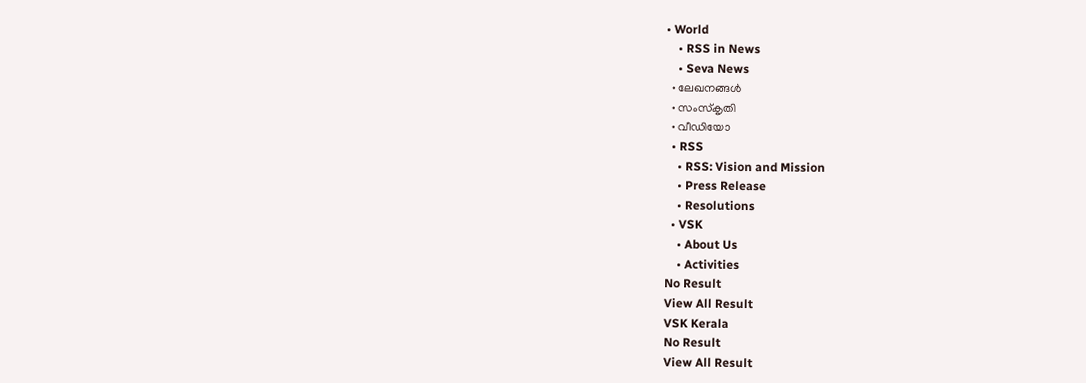• World
    • RSS in News
    • Seva News
  • ലേഖനങ്ങള്‍
  • സംസ്കൃതി
  • വീഡിയോ
  • RSS
    • RSS: Vision and Mission
    • Press Release
    • Resolutions
  • VSK
    • About Us
    • Activities
No Result
View All Result
VSK Kerala
No Result
View All Result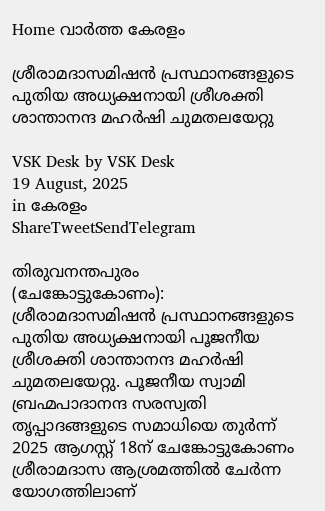Home വാര്‍ത്ത കേരളം

ശ്രീരാമദാസമിഷന്‍ പ്രസ്ഥാനങ്ങളുടെ പുതിയ അധ്യക്ഷനായി ശ്രീശക്തി ശാന്താനന്ദ മഹര്‍ഷി ചുമതലയേറ്റു

VSK Desk by VSK Desk
19 August, 2025
in കേരളം
ShareTweetSendTelegram

തിരുവനന്തപുരം (ചേങ്കോട്ടുകോണം): ശ്രീരാമദാസമിഷന്‍ പ്രസ്ഥാനങ്ങളുടെ പുതിയ അധ്യക്ഷനായി പൂജനീയ ശ്രീശക്തി ശാന്താനന്ദ മഹര്‍ഷി ചുമതലയേറ്റു. പൂജനീയ സ്വാമി ബ്രഹ്മപാദാനന്ദ സരസ്വതി തൃപ്പാദങ്ങളുടെ സമാധിയെ തുര്‍ന്ന് 2025 ആഗസ്റ്റ് 18ന് ചേങ്കോട്ടുകോണം ശ്രീരാമദാസ ആശ്രമത്തില്‍ ചേര്‍ന്ന യോഗത്തിലാണ്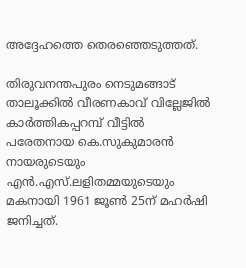അദ്ദേഹത്തെ തെരഞ്ഞെടുത്തത്.

തിരുവനന്തപുരം നെടുമങ്ങാട് താലൂക്കില്‍ വീരണകാവ് വില്ലേജില്‍ കാര്‍ത്തികപ്പറമ്പ് വീട്ടില്‍ പരേതനായ കെ.സുകുമാരന്‍ നായരുടെയും എന്‍.എസ്.ലളിതമ്മയുടെയും മകനായി 1961 ജൂണ്‍ 25ന് മഹര്‍ഷി ജനിച്ചത്.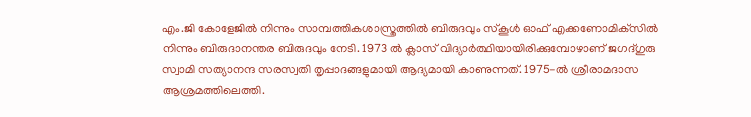എം.ജി കോളേജില്‍ നിന്നും സാമ്പത്തികശാസ്ത്രത്തില്‍ ബിരുദവും സ്‌കൂള്‍ ഓഫ് എക്കണോമിക്‌സില്‍ നിന്നും ബിരുദാനന്തര ബിരുദവും നേടി. 1973 ല്‍ ക്ലാസ് വിദ്യാര്‍ത്ഥിയായിരിക്കുമ്പോഴാണ് ജഗദ്ഗുരു സ്വാമി സത്യാനന്ദ സരസ്വതി തൃപ്പാദങ്ങളുമായി ആദ്യമായി കാണുന്നത്. 1975-ല്‍ ശ്രീരാമദാസ ആശ്രമത്തിലെത്തി.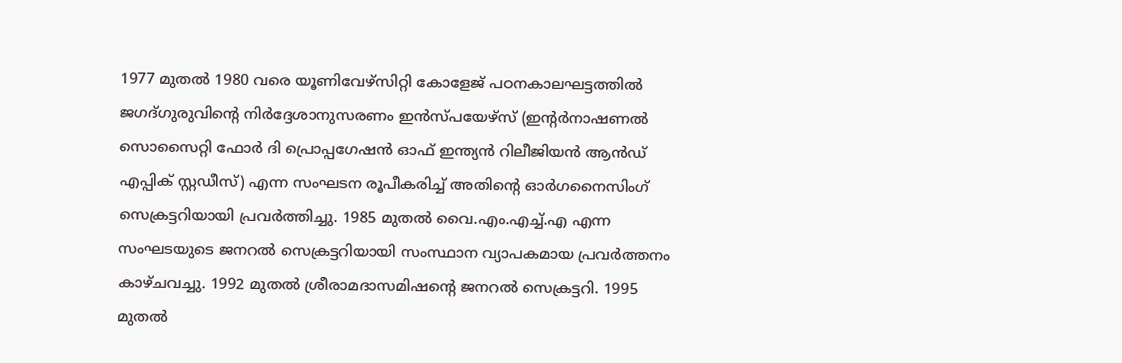1977 മുതല്‍ 1980 വരെ യൂണിവേഴ്‌സിറ്റി കോളേജ് പഠനകാലഘട്ടത്തില്‍ ജഗദ്ഗുരുവിന്റെ നിര്‍ദ്ദേശാനുസരണം ഇന്‍സ്പയേഴ്‌സ് (ഇന്റര്‍നാഷണല്‍ സൊസൈറ്റി ഫോര്‍ ദി പ്രൊപ്പഗേഷന്‍ ഓഫ് ഇന്ത്യന്‍ റിലീജിയന്‍ ആന്‍ഡ് എപ്പിക് സ്റ്റഡീസ്) എന്ന സംഘടന രൂപീകരിച്ച് അതിന്റെ ഓര്‍ഗനൈസിംഗ് സെക്രട്ടറിയായി പ്രവര്‍ത്തിച്ചു. 1985 മുതല്‍ വൈ.എം.എച്ച്.എ എന്ന സംഘടയുടെ ജനറല്‍ സെക്രട്ടറിയായി സംസ്ഥാന വ്യാപകമായ പ്രവര്‍ത്തനം കാഴ്ചവച്ചു. 1992 മുതല്‍ ശ്രീരാമദാസമിഷന്റെ ജനറല്‍ സെക്രട്ടറി. 1995 മുതല്‍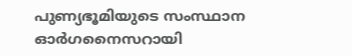പുണ്യഭൂമിയുടെ സംസ്ഥാന ഓര്‍ഗനൈസറായി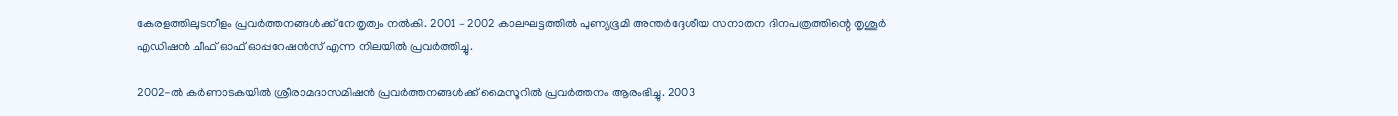കേരളത്തിലുടനീളം പ്രവര്‍ത്തനങ്ങള്‍ക്ക് നേതൃത്വം നല്‍കി. 2001 – 2002 കാലഘട്ടത്തില്‍ പുണ്യഭൂമി അന്തര്‍ദ്ദേശീയ സനാതന ദിനപത്രത്തിന്റെ തൃശൂര്‍ എഡിഷന്‍ ചീഫ് ഓഫ് ഓപ്പറേഷന്‍സ് എന്ന നിലയില്‍ പ്രവര്‍ത്തിച്ചു.

2002-ല്‍ കര്‍ണാടകയില്‍ ശ്രീരാമദാസമിഷന്‍ പ്രവര്‍ത്തനങ്ങള്‍ക്ക് മൈസൂറില്‍ പ്രവര്‍ത്തനം ആരംഭിച്ചു. 2003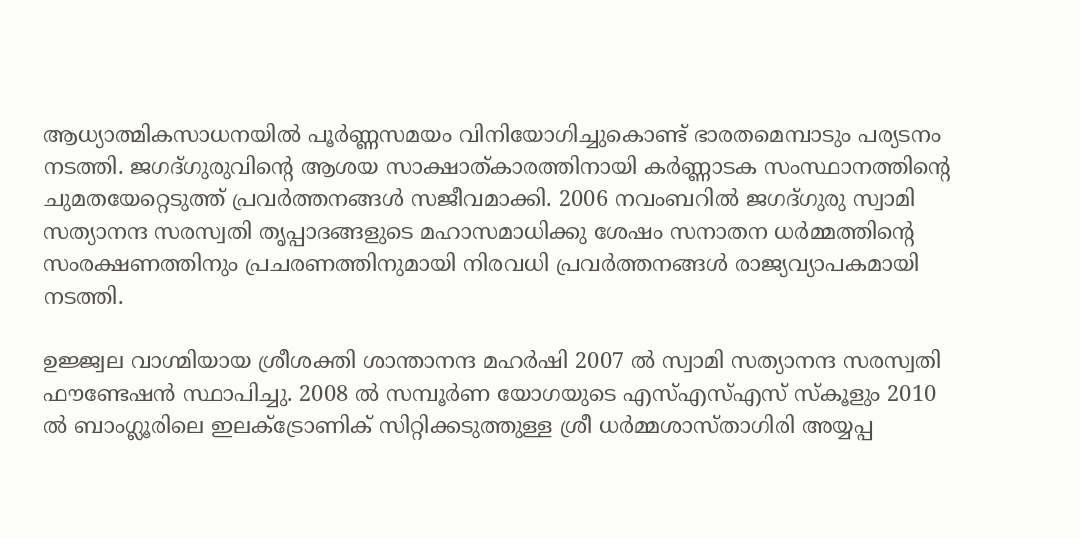ആധ്യാത്മികസാധനയില്‍ പൂര്‍ണ്ണസമയം വിനിയോഗിച്ചുകൊണ്ട് ഭാരതമെമ്പാടും പര്യടനം നടത്തി. ജഗദ്ഗുരുവിന്റെ ആശയ സാക്ഷാത്കാരത്തിനായി കര്‍ണ്ണാടക സംസ്ഥാനത്തിന്റെ ചുമതയേറ്റെടുത്ത് പ്രവര്‍ത്തനങ്ങള്‍ സജീവമാക്കി. 2006 നവംബറില്‍ ജഗദ്ഗുരു സ്വാമി സത്യാനന്ദ സരസ്വതി തൃപ്പാദങ്ങളുടെ മഹാസമാധിക്കു ശേഷം സനാതന ധര്‍മ്മത്തിന്റെ സംരക്ഷണത്തിനും പ്രചരണത്തിനുമായി നിരവധി പ്രവര്‍ത്തനങ്ങള്‍ രാജ്യവ്യാപകമായി നടത്തി.

ഉജ്ജ്വല വാഗ്മിയായ ശ്രീശക്തി ശാന്താനന്ദ മഹര്‍ഷി 2007 ല്‍ സ്വാമി സത്യാനന്ദ സരസ്വതി ഫൗണ്ടേഷന്‍ സ്ഥാപിച്ചു. 2008 ല്‍ സമ്പൂര്‍ണ യോഗയുടെ എസ്എസ്എസ് സ്‌കൂളും 2010 ല്‍ ബാംഗ്ലൂരിലെ ഇലക്ട്രോണിക് സിറ്റിക്കടുത്തുള്ള ശ്രീ ധര്‍മ്മശാസ്താഗിരി അയ്യപ്പ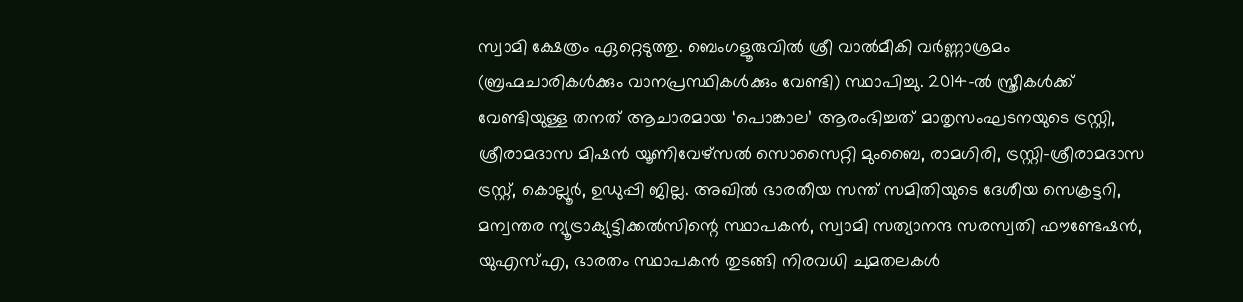സ്വാമി ക്ഷേത്രം ഏറ്റെടുത്തു. ബെംഗളൂരുവില്‍ ശ്രീ വാല്‍മീകി വര്‍ണ്ണാശ്രമം (ബ്രഹ്മചാരികള്‍ക്കും വാനപ്രസ്ഥികള്‍ക്കും വേണ്ടി) സ്ഥാപിച്ചു. 2014-ല്‍ സ്ത്രീകള്‍ക്ക് വേണ്ടിയുള്ള തനത് ആചാരമായ ‘പൊങ്കാല’ ആരംഭിച്ചത് മാതൃസംഘടനയുടെ ട്രസ്റ്റി, ശ്രീരാമദാസ മിഷന്‍ യൂണിവേഴ്‌സല്‍ സൊസൈറ്റി മുംബൈ, രാമഗിരി, ട്രസ്റ്റി-ശ്രീരാമദാസ ട്രസ്റ്റ്, കൊല്ലൂര്‍, ഉഡുപ്പി ജില്ല. അഖില്‍ ഭാരതീയ സന്ത് സമിതിയുടെ ദേശീയ സെക്രട്ടറി, മന്വന്തര ന്യൂട്രാക്യുട്ടിക്കല്‍സിന്റെ സ്ഥാപകന്‍, സ്വാമി സത്യാനന്ദ സരസ്വതി ഫൗണ്ടേഷന്‍, യുഎസ്എ, ഭാരതം സ്ഥാപകന്‍ തുടങ്ങി നിരവധി ചുമതലകള്‍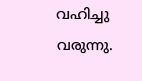വഹിച്ചു വരുന്നു.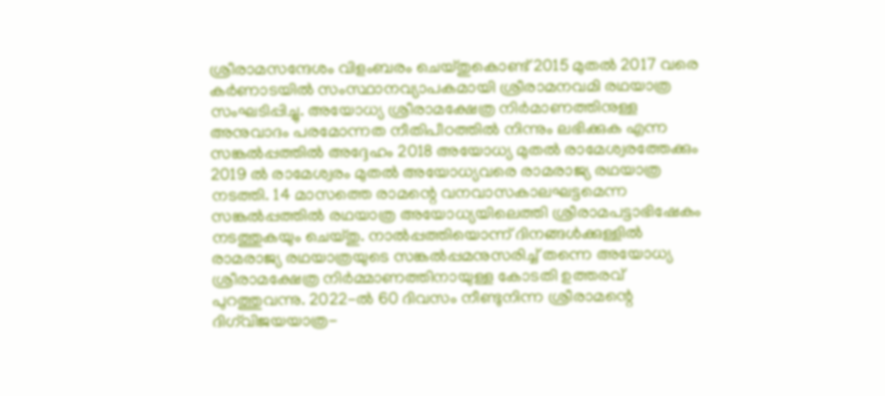ശ്രീരാമസന്ദേശം വിളംബരം ചെയ്തുകൊണ്ട് 2015 മുതല്‍ 2017 വരെ കര്‍ണാടയില്‍ സംസ്ഥാനവ്യാപകമായി ശ്രീരാമനവമി രഥയാത്ര സംഘടിപ്പിച്ചു. അയോധ്യ ശ്രീരാമക്ഷേത്ര നിര്‍മാണത്തിനുള്ള അനുവാദം പരമോന്നത നീതിപീഠത്തില്‍ നിന്നും ലഭിക്കുക എന്ന സങ്കല്‍പ്പത്തില്‍ അദ്ദേഹം 2018 അയോധ്യ മുതല്‍ രാമേശ്വരത്തേക്കും 2019 ല്‍ രാമേശ്വരം മുതല്‍ അയോധ്യവരെ രാമരാജ്യ രഥയാത്ര നടത്തി. 14 മാസത്തെ രാമന്റെ വനവാസകാലഘട്ടമെന്ന സങ്കല്‍പ്പത്തില്‍ രഥയാത്ര അയോധ്യയിലെത്തി ശ്രീരാമപട്ടാഭിഷേകം നടത്തുകയും ചെയ്തു. നാല്‍പ്പത്തിയൊന്ന് ദിനങ്ങള്‍ക്കുള്ളില്‍ രാമരാജ്യ രഥയാത്രയുടെ സങ്കല്‍പ്പമനുസരിച്ച് തന്നെ അയോധ്യ ശ്രീരാമക്ഷേത്ര നിര്‍മ്മാണത്തിനായുള്ള കോടതി ഉത്തരവ് പുറത്തുവന്നു. 2022-ല്‍ 60 ദിവസം നീണ്ടുനിന്ന ശ്രീരാമന്റെ ദിഗ്‌വിജയയാത്ര-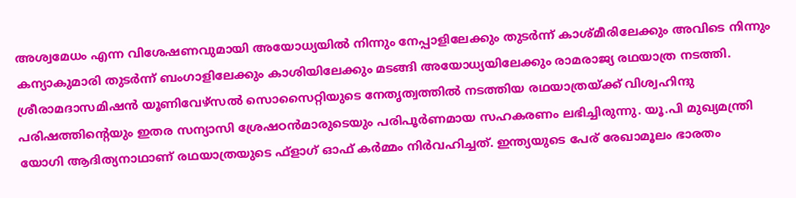അശ്വമേധം എന്ന വിശേഷണവുമായി അയോധ്യയില്‍ നിന്നും നേപ്പാളിലേക്കും തുടര്‍ന്ന് കാശ്മീരിലേക്കും അവിടെ നിന്നും കന്യാകുമാരി തുടര്‍ന്ന് ബംഗാളിലേക്കും കാശിയിലേക്കും മടങ്ങി അയോധ്യയിലേക്കും രാമരാജ്യ രഥയാത്ര നടത്തി. ശ്രീരാമദാസമിഷന്‍ യൂണിവേഴ്‌സല്‍ സൊസൈറ്റിയുടെ നേതൃത്വത്തില്‍ നടത്തിയ രഥയാത്രയ്‌ക്ക് വിശ്വഹിന്ദു പരിഷത്തിന്റെയും ഇതര സന്യാസി ശ്രേഷഠന്‍മാരുടെയും പരിപൂര്‍ണമായ സഹകരണം ലഭിച്ചിരുന്നു. യൂ.പി മുഖ്യമന്ത്രി യോഗി ആദിത്യനാഥാണ് രഥയാത്രയുടെ ഫ്‌ളാഗ് ഓഫ് കര്‍മ്മം നിര്‍വഹിച്ചത്. ഇന്ത്യയുടെ പേര് രേഖാമൂലം ഭാരതം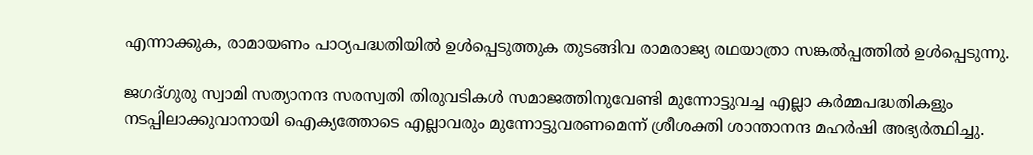എന്നാക്കുക, രാമായണം പാഠ്യപദ്ധതിയില്‍ ഉള്‍പ്പെടുത്തുക തുടങ്ങിവ രാമരാജ്യ രഥയാത്രാ സങ്കല്‍പ്പത്തില്‍ ഉള്‍പ്പെടുന്നു.

ജഗദ്ഗുരു സ്വാമി സത്യാനന്ദ സരസ്വതി തിരുവടികള്‍ സമാജത്തിനുവേണ്ടി മുന്നോട്ടുവച്ച എല്ലാ കര്‍മ്മപദ്ധതികളും നടപ്പിലാക്കുവാനായി ഐക്യത്തോടെ എല്ലാവരും മുന്നോട്ടുവരണമെന്ന് ശ്രീശക്തി ശാന്താനന്ദ മഹര്‍ഷി അഭ്യര്‍ത്ഥിച്ചു.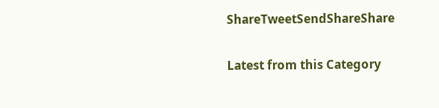ShareTweetSendShareShare

Latest from this Category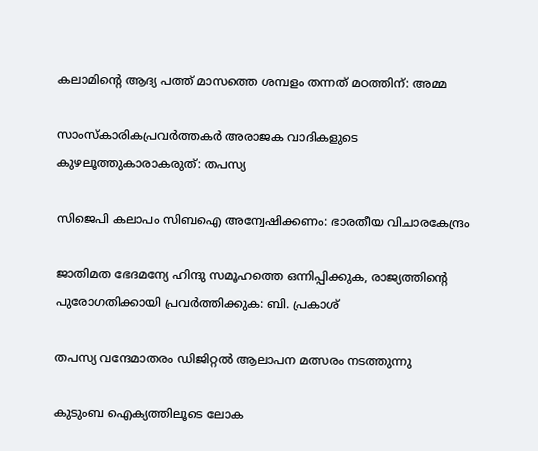കലാമിന്റെ ആദ്യ പത്ത് മാസത്തെ ശമ്പളം തന്നത് മഠത്തിന്: അമ്മ

സാംസ്കാരികപ്രവർത്തകർ അരാജക വാദികളുടെ കുഴലൂത്തുകാരാകരുത്: തപസ്യ

സിജെപി കലാപം സിബഐ അന്വേഷിക്കണം: ഭാരതീയ വിചാരകേന്ദ്രം

ജാതിമത ഭേദമന്യേ ഹിന്ദു സമൂഹത്തെ ഒന്നിപ്പിക്കുക, രാജ്യത്തിന്റെ പുരോഗതിക്കായി പ്രവർത്തിക്കുക: ബി. പ്രകാശ്

തപസ്യ വന്ദേമാതരം ഡിജിറ്റല്‍ ആലാപന മത്സരം നടത്തുന്നു

കുടുംബ ഐക്യത്തിലൂടെ ലോക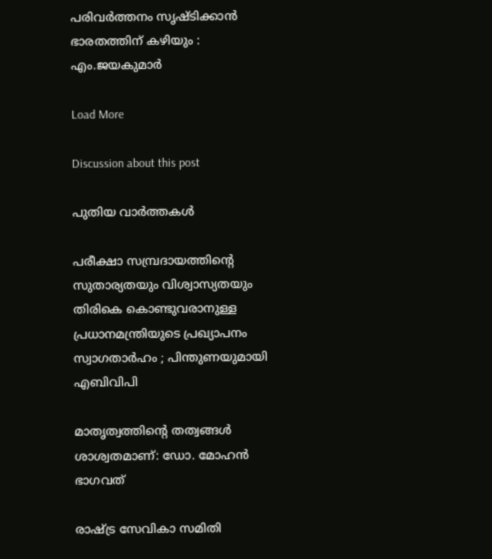പരിവർത്തനം സൃഷ്ടിക്കാൻ ഭാരതത്തിന് കഴിയും : എം.ജയകുമാർ

Load More

Discussion about this post

പുതിയ വാര്‍ത്തകള്‍

പരീക്ഷാ സമ്പ്രദായത്തിന്റെ സുതാര്യതയും വിശ്വാസ്യതയും തിരികെ കൊണ്ടുവരാനുള്ള പ്രധാനമന്ത്രിയുടെ പ്രഖ്യാപനം സ്വാഗതാർഹം ; പിന്തുണയുമായി എബിവിപി

മാതൃത്വത്തിൻ്റെ തത്വങ്ങൾ ശാശ്വതമാണ്: ഡോ. മോഹൻ ഭാഗവത്

രാഷ്ട്ര സേവികാ സമിതി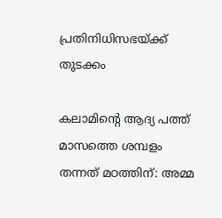പ്രതിനിധിസഭയ്ക്ക് തുടക്കം

കലാമിന്റെ ആദ്യ പത്ത് മാസത്തെ ശമ്പളം തന്നത് മഠത്തിന്: അമ്മ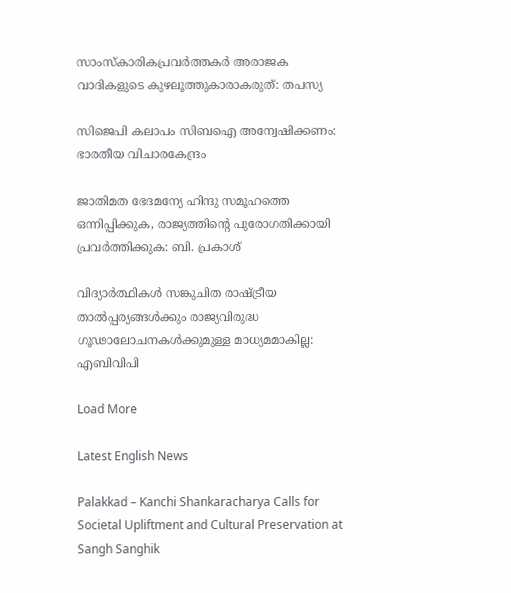സാംസ്കാരികപ്രവർത്തകർ അരാജക വാദികളുടെ കുഴലൂത്തുകാരാകരുത്: തപസ്യ

സിജെപി കലാപം സിബഐ അന്വേഷിക്കണം: ഭാരതീയ വിചാരകേന്ദ്രം

ജാതിമത ഭേദമന്യേ ഹിന്ദു സമൂഹത്തെ ഒന്നിപ്പിക്കുക, രാജ്യത്തിന്റെ പുരോഗതിക്കായി പ്രവർത്തിക്കുക: ബി. പ്രകാശ്

വിദ്യാർത്ഥികൾ സങ്കുചിത രാഷ്ട്രീയ താൽപ്പര്യങ്ങൾക്കും രാജ്യവിരുദ്ധ ഗൂഢാലോചനകൾക്കുമുള്ള മാധ്യമമാകില്ല: എബിവിപി

Load More

Latest English News

Palakkad – Kanchi Shankaracharya Calls for Societal Upliftment and Cultural Preservation at Sangh Sanghik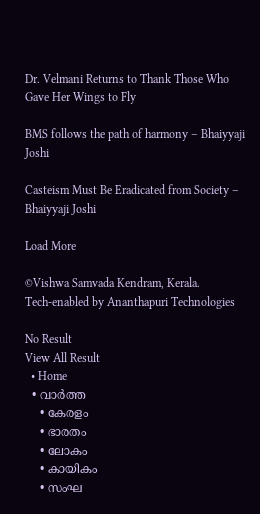Dr. Velmani Returns to Thank Those Who Gave Her Wings to Fly

BMS follows the path of harmony – Bhaiyyaji Joshi

Casteism Must Be Eradicated from Society – Bhaiyyaji Joshi

Load More

©Vishwa Samvada Kendram, Kerala.
Tech-enabled by Ananthapuri Technologies

No Result
View All Result
  • Home
  • വാര്‍ത്ത
    • കേരളം
    • ഭാരതം
    • ലോകം
    • കായികം
    • സംഘ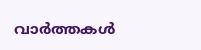വാര്‍ത്തകള്‍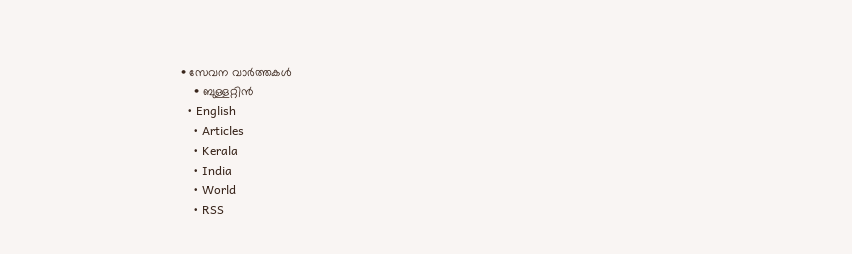• സേവന വാര്‍ത്തകള്‍
    • ബുള്ളറ്റിൻ
  • English
    • Articles
    • Kerala
    • India
    • World
    • RSS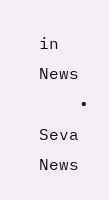in News
    • Seva News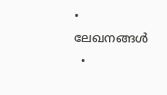• ലേഖനങ്ങള്‍
  •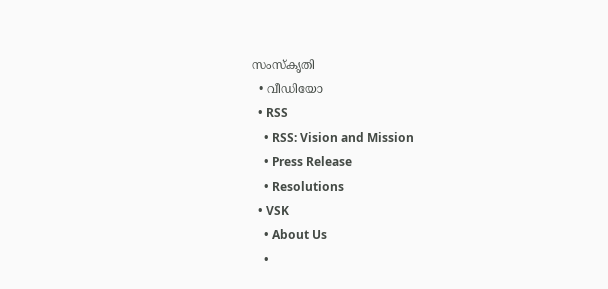സംസ്കൃതി
  • വീഡിയോ
  • RSS
    • RSS: Vision and Mission
    • Press Release
    • Resolutions
  • VSK
    • About Us
    •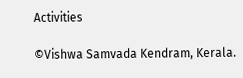Activities

©Vishwa Samvada Kendram, Kerala.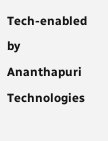Tech-enabled by Ananthapuri Technologies